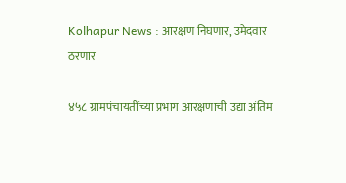Kolhapur News : आरक्षण निघणार, उमेदवार ठरणार

४५८ ग्रामपंचायतींच्‍या प्रभाग आरक्षणाची उद्या अंतिम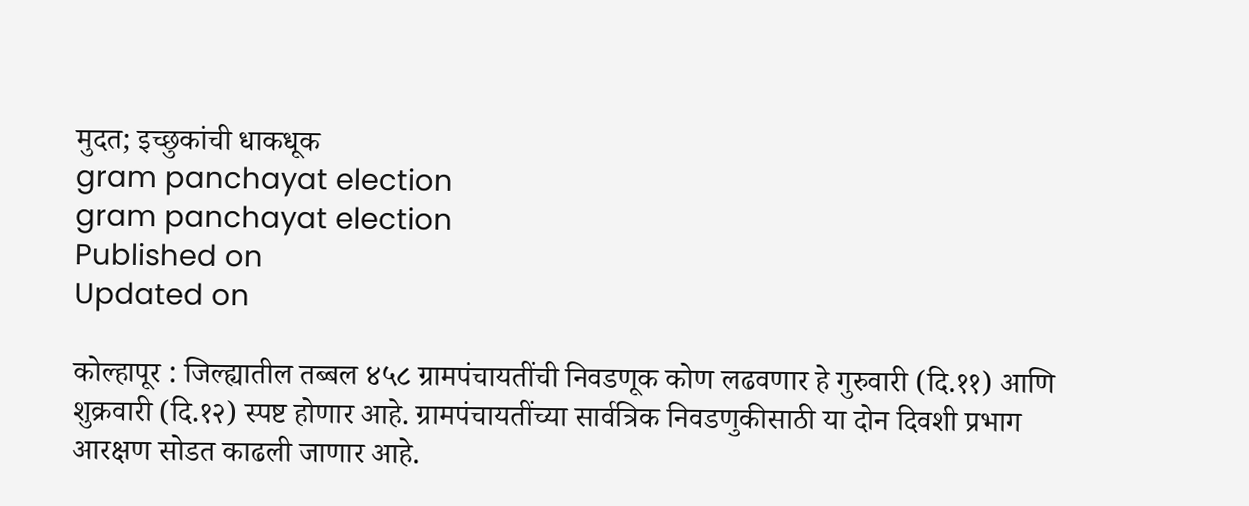मुदत; इच्छुकांची धाकधूक
gram panchayat election
gram panchayat election
Published on
Updated on

कोल्हापूर : जिल्ह्यातील तब्बल ४५८ ग्रामपंचायतींची निवडणूक कोण लढवणार हे गुरुवारी (दि.११) आणि शुक्रवारी (दि.१२) स्पष्ट होणार आहे. ग्रामपंचायतींच्या सार्वत्रिक निवडणुकीसाठी या दोन दिवशी प्रभाग आरक्षण सोडत काढली जाणार आहे.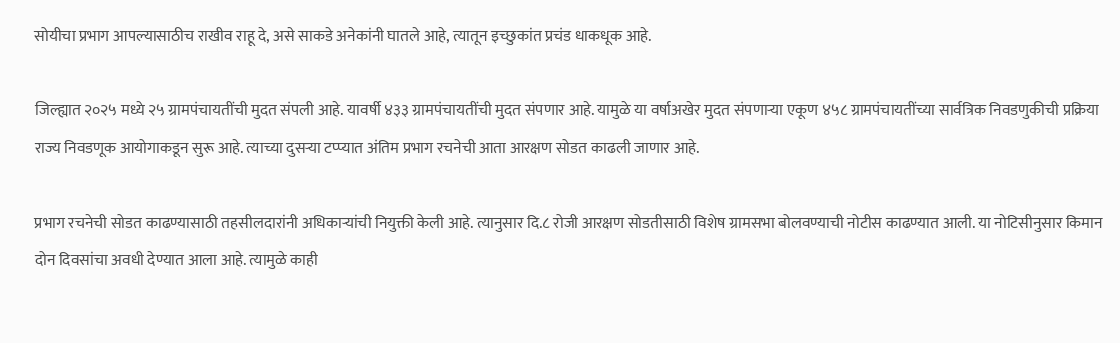सोयीचा प्रभाग आपल्यासाठीच राखीव राहू दे, असे साकडे अनेकांनी घातले आहे, त्यातून इच्छुकांत प्रचंड धाकधूक आहे.

जिल्ह्यात २०२५ मध्ये २५ ग्रामपंचायतींची मुदत संपली आहे. यावर्षी ४३३ ग्रामपंचायतींची मुदत संपणार आहे. यामुळे या वर्षाअखेर मुदत संपणाऱ्या एकूण ४५८ ग्रामपंचायतींच्या सार्वत्रिक निवडणुकीची प्रक्रिया राज्य निवडणूक आयोगाकडून सुरू आहे. त्याच्या दुसऱ्या टप्प्यात अंतिम प्रभाग रचनेची आता आरक्षण सोडत काढली जाणार आहे.

प्रभाग रचनेची सोडत काढण्यासाठी तहसीलदारांनी अधिकाऱ्यांची नियुक्ती केली आहे. त्यानुसार दि.८ रोजी आरक्षण सोडतीसाठी विशेष ग्रामसभा बोलवण्याची नोटीस काढण्यात आली. या नोटिसीनुसार किमान दोन दिवसांचा अवधी देण्यात आला आहे. त्यामुळे काही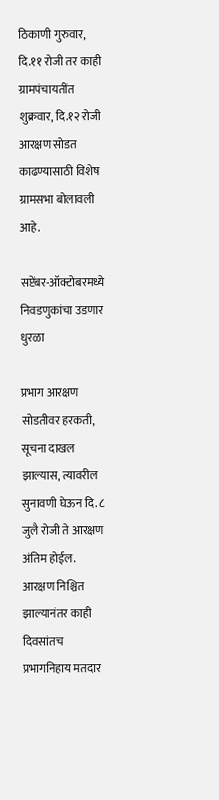ठिकाणी गुरुवार, दि.११ रोजी तर काही ग्रामपंचायतींत शुक्रवार, दि.१२ रोजी आरक्षण सोडत काढण्यासाठी विशेष ग्रामसभा बोलावली आहे.

सप्टेंबर-ऑक्टोबरमध्ये निवडणुकांचा उडणार धुरळा

प्रभाग आरक्षण सोडतीवर हरकती, सूचना दाखल झाल्यास, त्यावरील सुनावणी घेऊन दि. ८ जुलै रोजी ते आरक्षण अंतिम होईल. आरक्षण निश्चित झाल्यानंतर काही दिवसांतच प्रभागनिहाय मतदार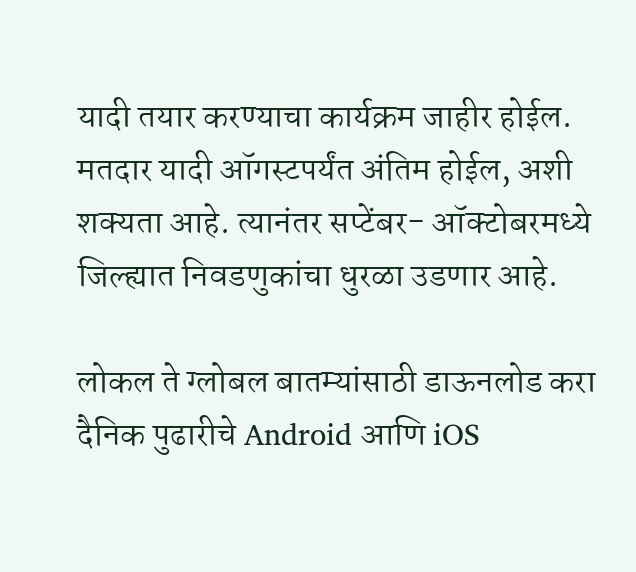यादी तयार करण्याचा कार्यक्रम जाहीर होईल. मतदार यादी ऑगस्टपर्यंत अंतिम होईल, अशी शक्यता आहे. त्यानंतर सप्टेंबर- ऑक्टोबरमध्ये जिल्ह्यात निवडणुकांचा धुरळा उडणार आहे.

लोकल ते ग्लोबल बातम्यांसाठी डाऊनलोड करा दैनिक पुढारीचे Android आणि iOS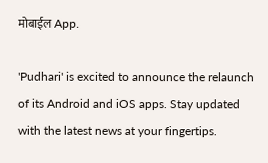मोबाईल App.

'Pudhari' is excited to announce the relaunch of its Android and iOS apps. Stay updated with the latest news at your fingertips.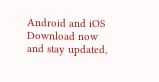Android and iOS Download now and stay updated,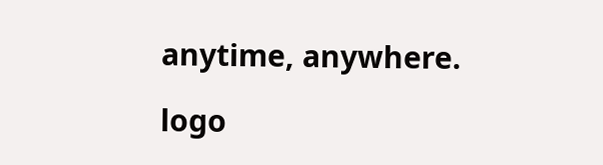anytime, anywhere.

logo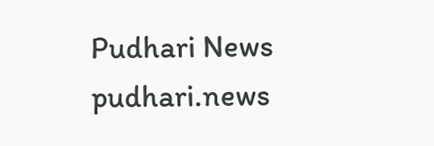Pudhari News
pudhari.news